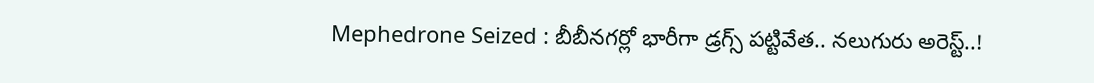Mephedrone Seized : బీబీనగర్లో భారీగా డ్రగ్స్ పట్టివేత.. నలుగురు అరెస్ట్..!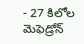- 27 కిలోల మెఫెడ్రోన్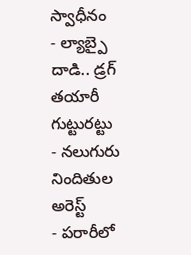స్వాధీనం
- ల్యాబ్పై దాడి.. డ్రగ్ తయారీ గుట్టురట్టు
- నలుగురు నిందితుల అరెస్ట్
- పరారీలో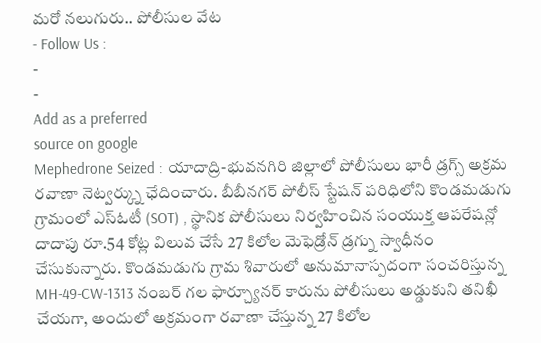మరో నలుగురు.. పోలీసుల వేట
- Follow Us :
-
-
Add as a preferred
source on google
Mephedrone Seized : యాదాద్రి-భువనగిరి జిల్లాలో పోలీసులు భారీ డ్రగ్స్ అక్రమ రవాణా నెట్వర్క్ను ఛేదించారు. బీబీనగర్ పోలీస్ స్టేషన్ పరిధిలోని కొండమడుగు గ్రామంలో ఎస్ఓటీ (SOT) , స్థానిక పోలీసులు నిర్వహించిన సంయుక్త ఆపరేషన్లో దాదాపు రూ.54 కోట్ల విలువ చేసే 27 కిలోల మెఫెడ్రోన్ డ్రగ్ను స్వాధీనం చేసుకున్నారు. కొండమడుగు గ్రామ శివారులో అనుమానాస్పదంగా సంచరిస్తున్న MH-49-CW-1313 నంబర్ గల ఫార్చ్యూనర్ కారును పోలీసులు అడ్డుకుని తనిఖీ చేయగా, అందులో అక్రమంగా రవాణా చేస్తున్న 27 కిలోల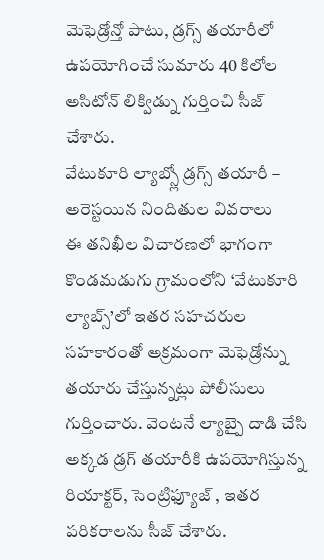మెఫెడ్రోన్తో పాటు, డ్రగ్స్ తయారీలో ఉపయోగించే సుమారు 40 కిలోల అసిటోన్ లిక్విడ్ను గుర్తించి సీజ్ చేశారు.
వేటుకూరి ల్యాబ్స్లో డ్రగ్స్ తయారీ – అరెస్టయిన నిందితుల వివరాలు
ఈ తనిఖీల విచారణలో భాగంగా కొండమడుగు గ్రామంలోని ‘వేటుకూరి ల్యాబ్స్’లో ఇతర సహచరుల సహకారంతో అక్రమంగా మెఫెడ్రోన్ను తయారు చేస్తున్నట్లు పోలీసులు గుర్తించారు. వెంటనే ల్యాబ్పై దాడి చేసి అక్కడ డ్రగ్ తయారీకి ఉపయోగిస్తున్న రియాక్టర్, సెంట్రిఫ్యూజ్ , ఇతర పరికరాలను సీజ్ చేశారు.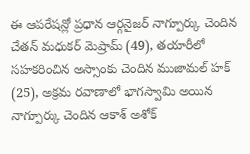ఈ ఆపరేషన్లో ప్రధాన ఆర్గనైజర్ నాగ్పూర్కు చెందిన చేతన్ మధుకర్ మెష్రామ్ (49), తయారీలో సహకరించిన అస్సాంకు చెందిన ముజామల్ హక్ (25), అక్రమ రవాణాలో భాగస్వామి అయిన నాగ్పూర్కు చెందిన ఆకాశ్ అశోక్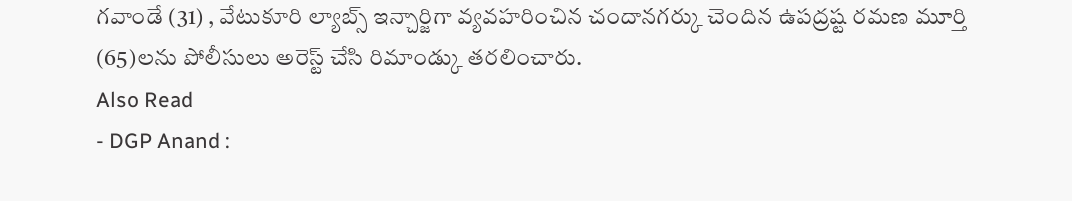గవాండే (31) , వేటుకూరి ల్యాబ్స్ ఇన్చార్జిగా వ్యవహరించిన చందానగర్కు చెందిన ఉపద్రష్ట రమణ మూర్తి (65)లను పోలీసులు అరెస్ట్ చేసి రిమాండ్కు తరలించారు.
Also Read
- DGP Anand :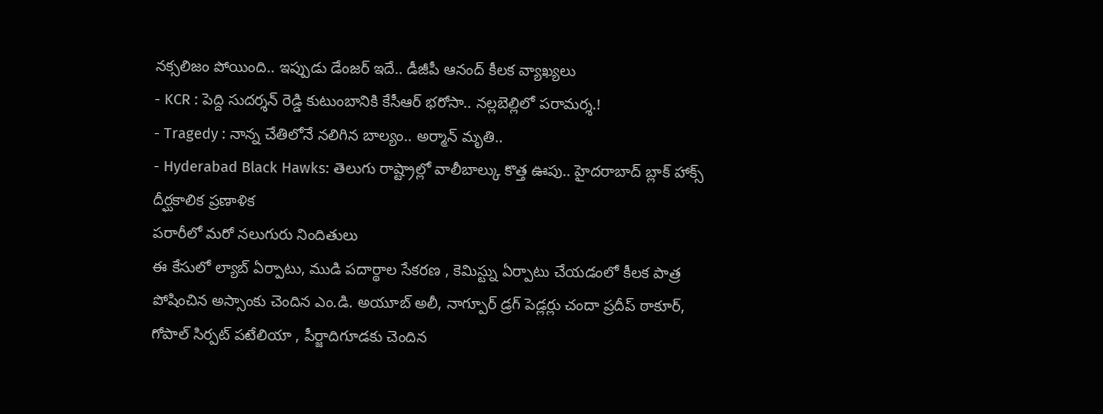నక్సలిజం పోయింది.. ఇప్పుడు డేంజర్ ఇదే.. డీజీపీ ఆనంద్ కీలక వ్యాఖ్యలు
- KCR : పెద్ది సుదర్శన్ రెడ్డి కుటుంబానికి కేసీఆర్ భరోసా.. నల్లబెల్లిలో పరామర్శ.!
- Tragedy : నాన్న చేతిలోనే నలిగిన బాల్యం.. అర్మాన్ మృతి..
- Hyderabad Black Hawks: తెలుగు రాష్ట్రాల్లో వాలీబాల్కు కొత్త ఊపు.. హైదరాబాద్ బ్లాక్ హాక్స్ దీర్ఘకాలిక ప్రణాళిక
పరారీలో మరో నలుగురు నిందితులు
ఈ కేసులో ల్యాబ్ ఏర్పాటు, ముడి పదార్థాల సేకరణ , కెమిస్ట్ను ఏర్పాటు చేయడంలో కీలక పాత్ర పోషించిన అస్సాంకు చెందిన ఎం.డి. అయూబ్ అలీ, నాగ్పూర్ డ్రగ్ పెడ్లర్లు చందా ప్రదీప్ ఠాకూర్, గోపాల్ సిర్పట్ పటేలియా , పీర్జాదిగూడకు చెందిన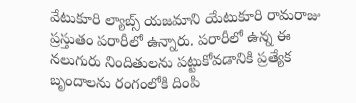వేటుకూరి ల్యాబ్స్ యజమాని యేటుకూరి రామరాజు ప్రస్తుతం పరారీలో ఉన్నారు. పరారీలో ఉన్న ఈ నలుగురు నిందితులను పట్టుకోవడానికి ప్రత్యేక బృందాలను రంగంలోకి దింపి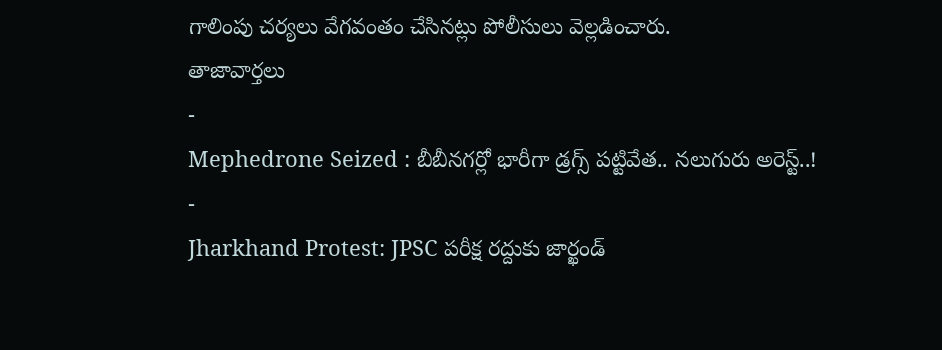గాలింపు చర్యలు వేగవంతం చేసినట్లు పోలీసులు వెల్లడించారు.
తాజావార్తలు
-
Mephedrone Seized : బీబీనగర్లో భారీగా డ్రగ్స్ పట్టివేత.. నలుగురు అరెస్ట్..!
-
Jharkhand Protest: JPSC పరీక్ష రద్దుకు జార్ఖండ్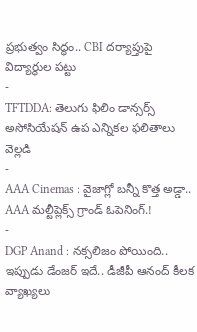ప్రభుత్వం సిద్ధం.. CBI దర్యాప్తుపై విద్యార్థుల పట్టు
-
TFTDDA: తెలుగు ఫిలిం డాన్సర్స్ అసోసియేషన్ ఉప ఎన్నికల ఫలితాలు వెల్లడి
-
AAA Cinemas : వైజాగ్లో బన్నీ కొత్త అడ్డా.. AAA మల్టీప్లెక్స్ గ్రాండ్ ఓపెనింగ్.!
-
DGP Anand : నక్సలిజం పోయింది.. ఇప్పుడు డేంజర్ ఇదే.. డీజీపీ ఆనంద్ కీలక వ్యాఖ్యలు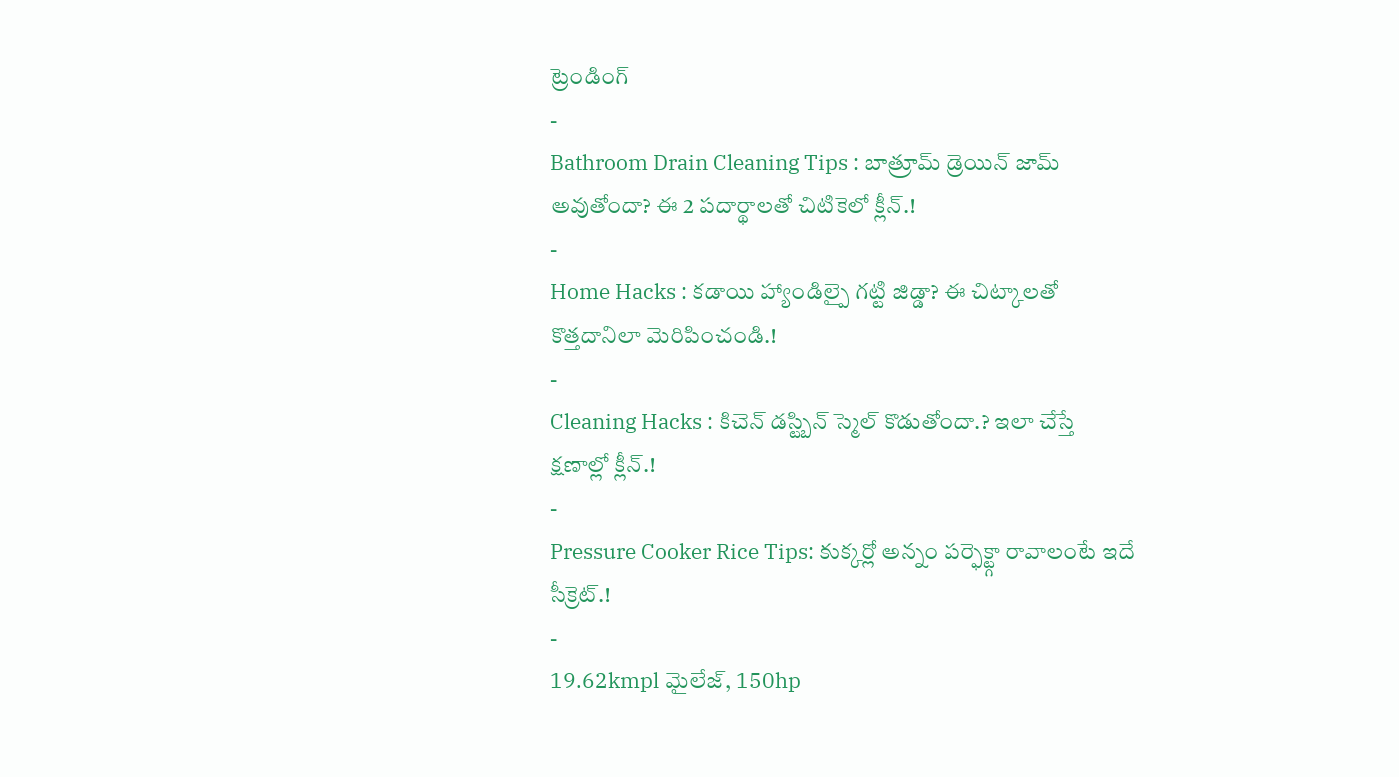ట్రెండింగ్
-
Bathroom Drain Cleaning Tips : బాత్రూమ్ డ్రెయిన్ జామ్ అవుతోందా? ఈ 2 పదార్థాలతో చిటికెలో క్లీన్.!
-
Home Hacks : కడాయి హ్యాండిల్పై గట్టి జిడ్డా? ఈ చిట్కాలతో కొత్తదానిలా మెరిపించండి.!
-
Cleaning Hacks : కిచెన్ డస్ట్బిన్ స్మెల్ కొడుతోందా.? ఇలా చేస్తే క్షణాల్లో క్లీన్.!
-
Pressure Cooker Rice Tips: కుక్కర్లో అన్నం పర్ఫెక్ట్గా రావాలంటే ఇదే సీక్రెట్.!
-
19.62kmpl మైలేజ్, 150hp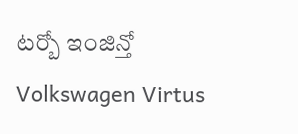టర్బో ఇంజిన్తో Volkswagen Virtus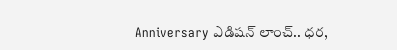Anniversary ఎడిషన్ లాంచ్.. ధర,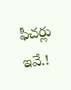ఫీచర్లు ఇవే.!